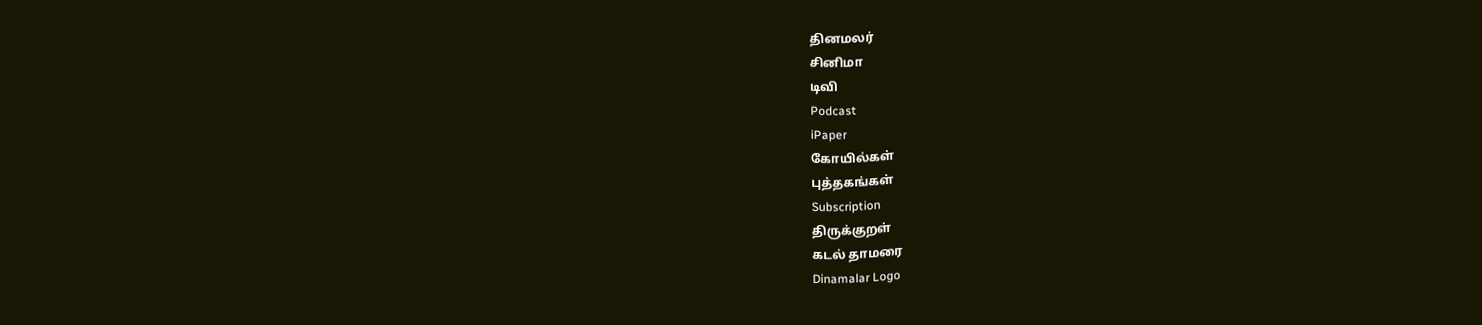தினமலர்
சினிமா
டிவி
Podcast
iPaper
கோயில்கள்
புத்தகங்கள்
Subscription
திருக்குறள்
கடல் தாமரை
Dinamalar Logo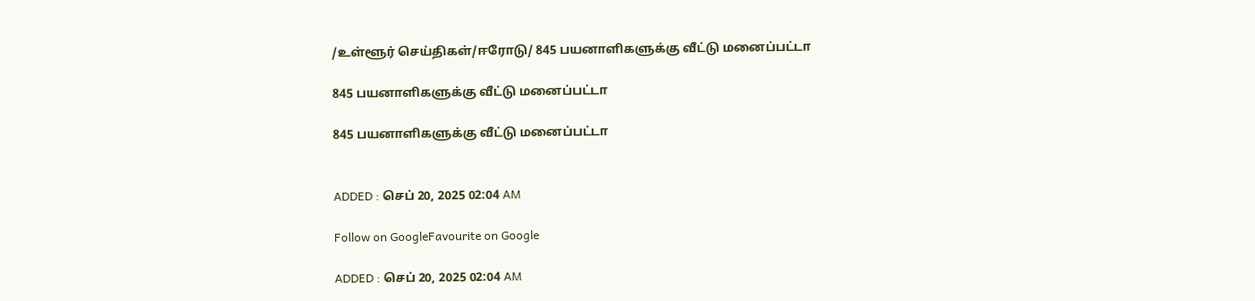/உள்ளூர் செய்திகள்/ஈரோடு/ 845 பயனாளிகளுக்கு வீட்டு மனைப்பட்டா

845 பயனாளிகளுக்கு வீட்டு மனைப்பட்டா

845 பயனாளிகளுக்கு வீட்டு மனைப்பட்டா


ADDED : செப் 20, 2025 02:04 AM

Follow on GoogleFavourite on Google

ADDED : செப் 20, 2025 02:04 AM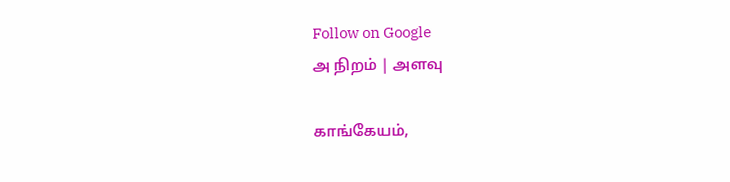Follow on Google
அ நிறம் | அளவு

காங்கேயம்,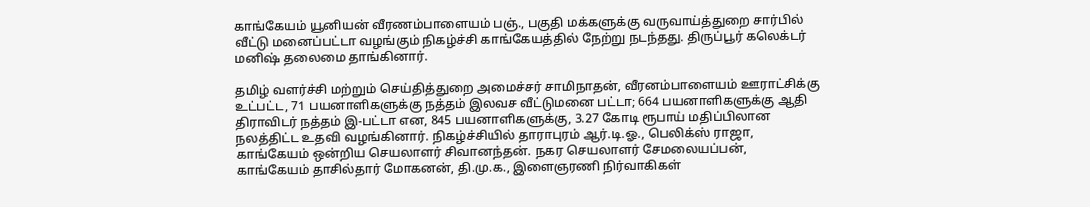காங்கேயம் யூனியன் வீரணம்பாளையம் பஞ்., பகுதி மக்களுக்கு வருவாய்த்துறை சார்பில் வீட்டு மனைப்பட்டா வழங்கும் நிகழ்ச்சி காங்கேயத்தில் நேற்று நடந்தது. திருப்பூர் கலெக்டர் மனிஷ் தலைமை தாங்கினார்.

தமிழ் வளர்ச்சி மற்றும் செய்தித்துறை அமைச்சர் சாமிநாதன், வீரனம்பாளையம் ஊராட்சிக்கு உட்பட்ட, 71 பயனாளிகளுக்கு நத்தம் இலவச வீட்டுமனை பட்டா; 664 பயனாளிகளுக்கு ஆதி திராவிடர் நத்தம் இ-பட்டா என, 845 பயனாளிகளுக்கு, 3.27 கோடி ரூபாய் மதிப்பிலான நலத்திட்ட உதவி வழங்கினார். நிகழ்ச்சியில் தாராபுரம் ஆர்.டி.ஓ., பெலிக்ஸ் ராஜா, காங்கேயம் ஒன்றிய செயலாளர் சிவானந்தன். நகர செயலாளர் சேமலையப்பன், காங்கேயம் தாசில்தார் மோகனன், தி.மு.க., இளைஞரணி நிர்வாகிகள்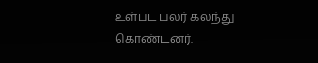உள்பட பலர் கலந்து கொண்டனர்.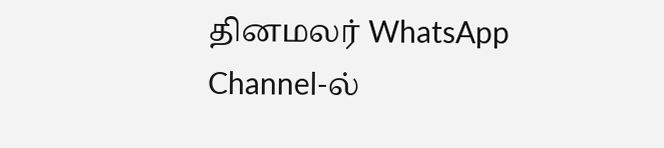தினமலர் WhatsApp Channel-ல்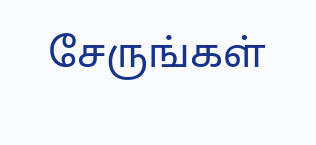சேருங்கள்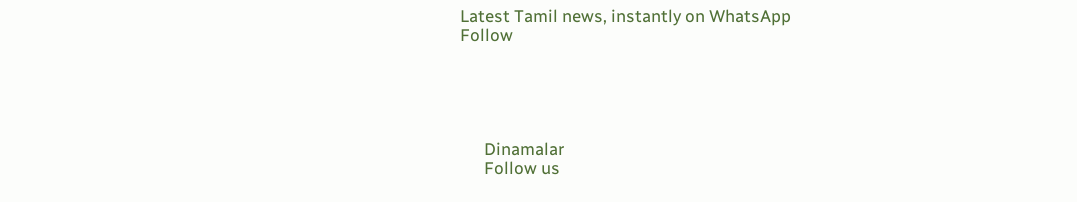Latest Tamil news, instantly on WhatsApp
Follow





      Dinamalar
      Follow us